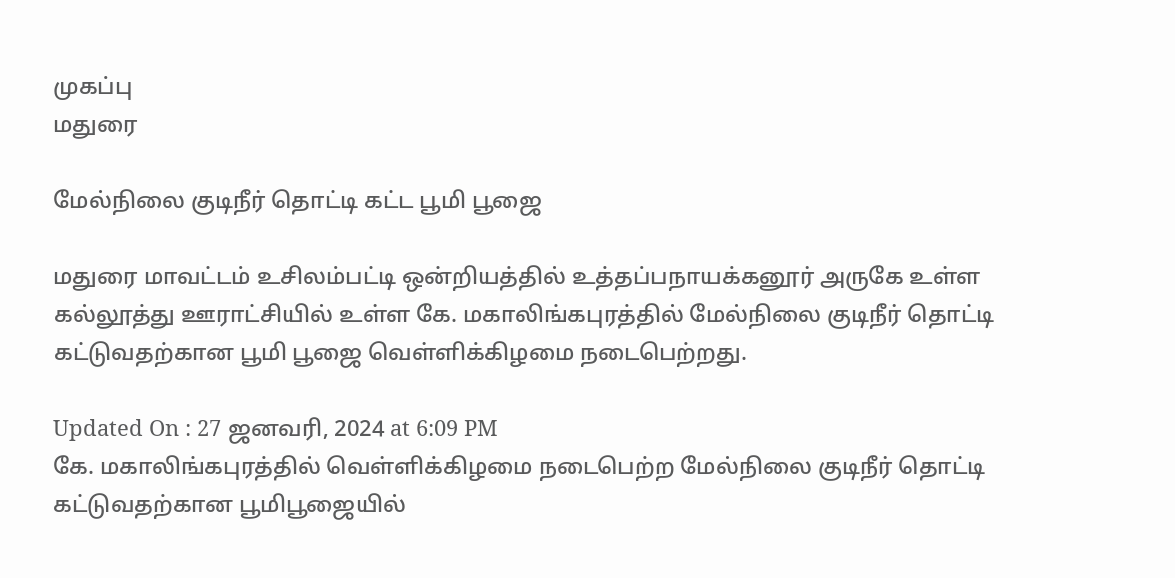முகப்பு
மதுரை

மேல்நிலை குடிநீர் தொட்டி கட்ட பூமி பூஜை

மதுரை மாவட்டம் உசிலம்பட்டி ஒன்றியத்தில் உத்தப்பநாயக்கனூர் அருகே உள்ள கல்லூத்து ஊராட்சியில் உள்ள கே. மகாலிங்கபுரத்தில் மேல்நிலை குடிநீர் தொட்டி கட்டுவதற்கான பூமி பூஜை வெள்ளிக்கிழமை நடைபெற்றது.

Updated On : 27 ஜனவரி, 2024 at 6:09 PM
கே. மகாலிங்கபுரத்தில் வெள்ளிக்கிழமை நடைபெற்ற மேல்நிலை குடிநீர் தொட்டி கட்டுவதற்கான பூமிபூஜையில்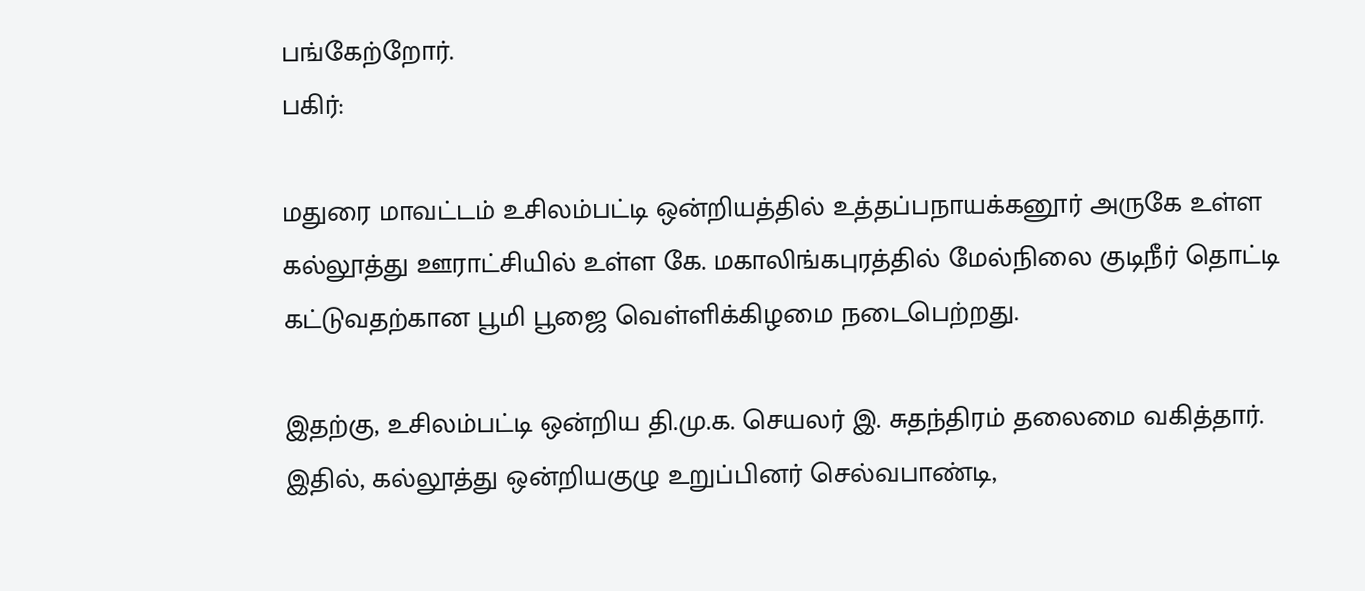பங்கேற்றோர்.
பகிர்:

மதுரை மாவட்டம் உசிலம்பட்டி ஒன்றியத்தில் உத்தப்பநாயக்கனூர் அருகே உள்ள கல்லூத்து ஊராட்சியில் உள்ள கே. மகாலிங்கபுரத்தில் மேல்நிலை குடிநீர் தொட்டி கட்டுவதற்கான பூமி பூஜை வெள்ளிக்கிழமை நடைபெற்றது.

இதற்கு, உசிலம்பட்டி ஒன்றிய தி.மு.க. செயலர் இ. சுதந்திரம் தலைமை வகித்தார். இதில், கல்லூத்து ஒன்றியகுழு உறுப்பினர் செல்வபாண்டி,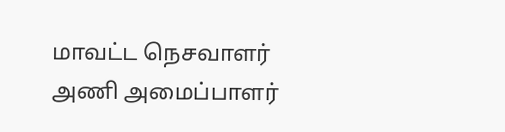மாவட்ட நெசவாளர் அணி அமைப்பாளர்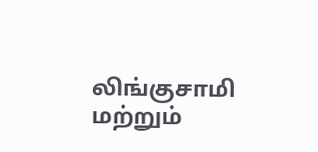லிங்குசாமி மற்றும்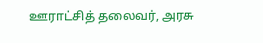ஊராட்சித் தலைவர், அரசு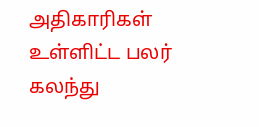அதிகாரிகள் உள்ளிட்ட பலர் கலந்து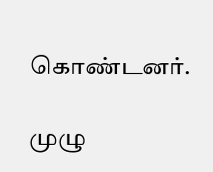கொண்டனர்.

முழு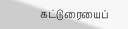கட்டுரையைப்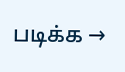படிக்க →